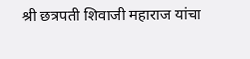श्री छत्रपती शिवाजी महाराज यांचा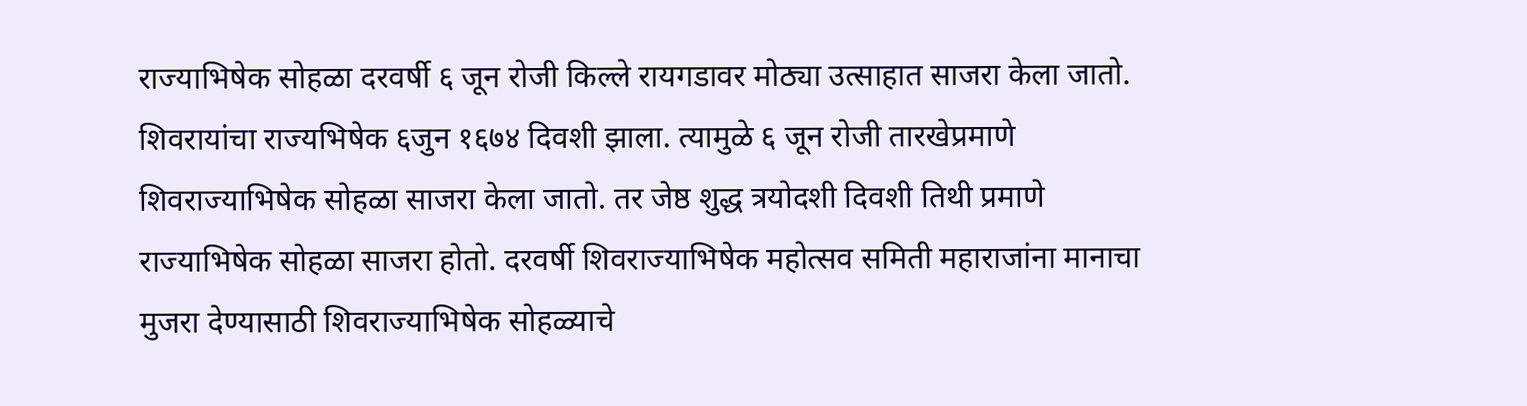राज्याभिषेक सोहळा दरवर्षी ६ जून रोजी किल्ले रायगडावर मोठ्या उत्साहात साजरा केला जातो. शिवरायांचा राज्यभिषेक ६जुन १६७४ दिवशी झाला. त्यामुळे ६ जून रोजी तारखेप्रमाणे शिवराज्याभिषेक सोहळा साजरा केला जातो. तर जेष्ठ शुद्ध त्रयोदशी दिवशी तिथी प्रमाणे राज्याभिषेक सोहळा साजरा होतो. दरवर्षी शिवराज्याभिषेक महोत्सव समिती महाराजांना मानाचा मुजरा देण्यासाठी शिवराज्याभिषेक सोहळ्याचे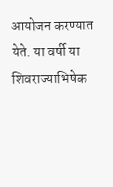आयोजन करण्यात येते. या वर्षी या शिवराज्याभिषेक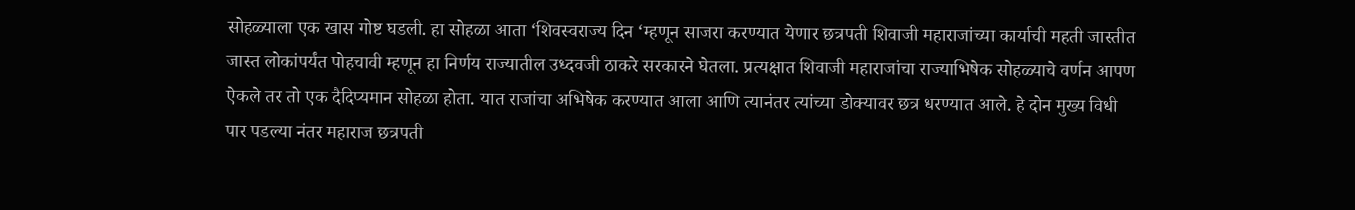सोहळ्याला एक खास गोष्ट घडली. हा सोहळा आता ‘शिवस्वराज्य दिन ‘म्हणून साजरा करण्यात येणार छत्रपती शिवाजी महाराजांच्या कार्याची महती जास्तीत जास्त लोकांपर्यंत पोहचावी म्हणून हा निर्णय राज्यातील उध्दवजी ठाकरे सरकारने घेतला. प्रत्यक्षात शिवाजी महाराजांचा राज्याभिषेक सोहळ्याचे वर्णन आपण ऐकले तर तो एक दैदिप्यमान सोहळा होता. यात राजांचा अभिषेक करण्यात आला आणि त्यानंतर त्यांच्या डोक्यावर छत्र धरण्यात आले. हे दोन मुख्य विधी पार पडल्या नंतर महाराज छत्रपती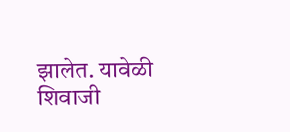झालेत. यावेळी शिवाजी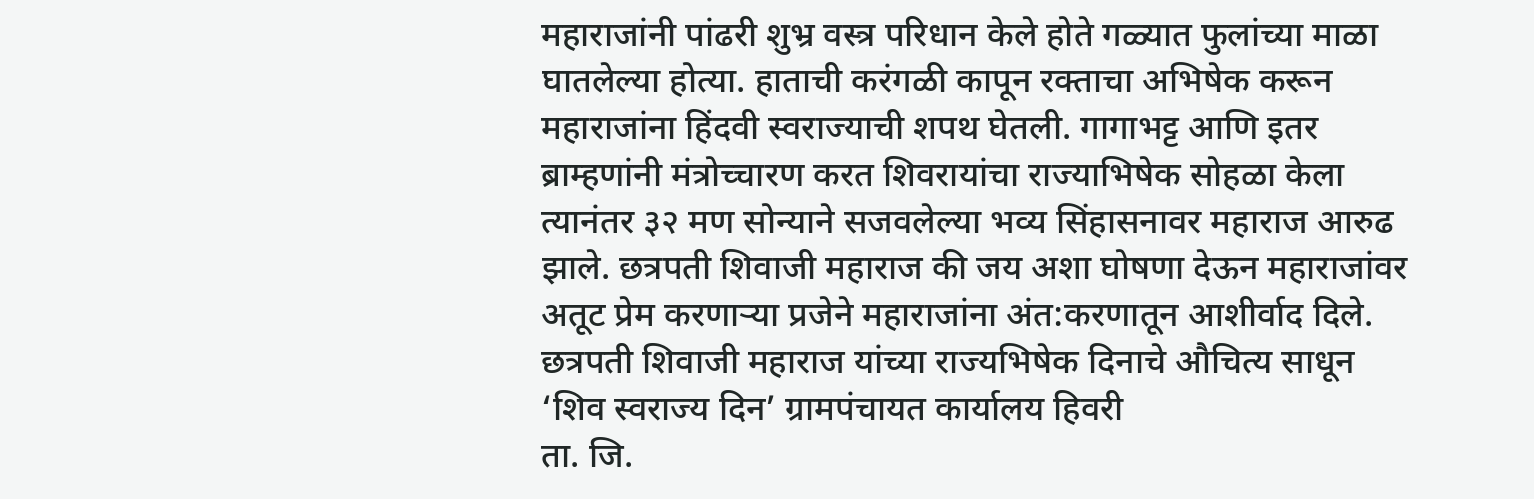महाराजांनी पांढरी शुभ्र वस्त्र परिधान केले होते गळ्यात फुलांच्या माळा घातलेल्या होत्या. हाताची करंगळी कापून रक्ताचा अभिषेक करून महाराजांना हिंदवी स्वराज्याची शपथ घेतली. गागाभट्ट आणि इतर ब्राम्हणांनी मंत्रोच्चारण करत शिवरायांचा राज्याभिषेक सोहळा केला त्यानंतर ३२ मण सोन्याने सजवलेल्या भव्य सिंहासनावर महाराज आरुढ झाले. छत्रपती शिवाजी महाराज की जय अशा घोषणा देऊन महाराजांवर अतूट प्रेम करणाऱ्या प्रजेने महाराजांना अंत:करणातून आशीर्वाद दिले.
छत्रपती शिवाजी महाराज यांच्या राज्यभिषेक दिनाचे औचित्य साधून ‘शिव स्वराज्य दिन’ ग्रामपंचायत कार्यालय हिवरी
ता. जि.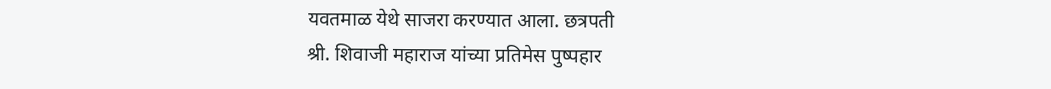यवतमाळ येथे साजरा करण्यात आला. छत्रपती
श्री. शिवाजी महाराज यांच्या प्रतिमेस पुष्पहार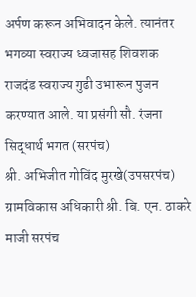अर्पण करून अभिवादन केले. त्यानंतर भगव्या स्वराज्य ध्वजासह शिवशक राजदंड स्वराज्य गुढी उभारून पुजन करण्यात आले. या प्रसंगी सौ. रंजना सिद्धार्थ भगत (सरपंच)
श्री. अभिजीत गोविंद मुरखे(उपसरपंच) ग्रामविकास अधिकारी श्री. बि. एन. ठाकरे माजी सरपंच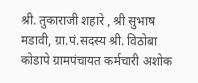श्री. तुकाराजी शहारे , श्री सुभाष मडावी, ग्रा.पं.सदस्य श्री. विठोबा कोडापे ग्रामपंचायत कर्मचारी अशोक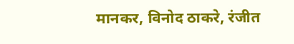मानकर, विनोद ठाकरे, रंजीत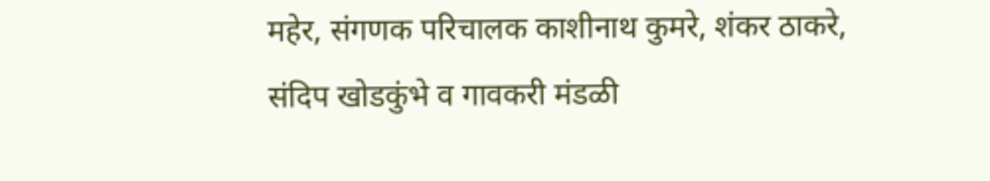महेर, संगणक परिचालक काशीनाथ कुमरे, शंकर ठाकरे, संदिप खोडकुंभे व गावकरी मंडळी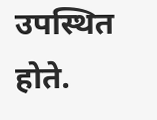उपस्थित होते.